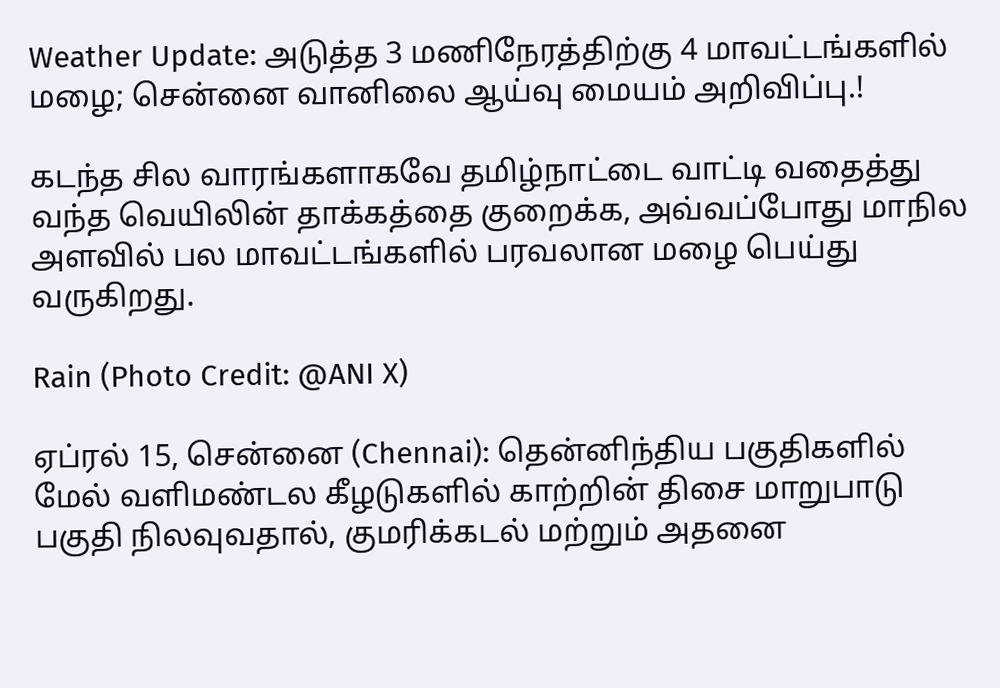Weather Update: அடுத்த 3 மணிநேரத்திற்கு 4 மாவட்டங்களில் மழை; சென்னை வானிலை ஆய்வு மையம் அறிவிப்பு.!

கடந்த சில வாரங்களாகவே தமிழ்நாட்டை வாட்டி வதைத்து வந்த வெயிலின் தாக்கத்தை குறைக்க, அவ்வப்போது மாநில அளவில் பல மாவட்டங்களில் பரவலான மழை பெய்து வருகிறது.

Rain (Photo Credit: @ANI X)

ஏப்ரல் 15, சென்னை (Chennai): தென்னிந்திய பகுதிகளில் மேல் வளிமண்டல கீழடுகளில் காற்றின் திசை மாறுபாடு பகுதி நிலவுவதால், குமரிக்கடல் மற்றும் அதனை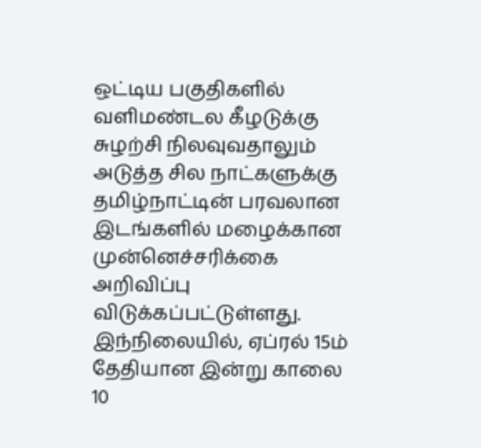ஒட்டிய பகுதிகளில் வளிமண்டல கீழடுக்கு சுழற்சி நிலவுவதாலும் அடுத்த சில நாட்களுக்கு தமிழ்நாட்டின் பரவலான இடங்களில் மழைக்கான முன்னெச்சரிக்கை அறிவிப்பு விடுக்கப்பட்டுள்ளது. இந்நிலையில், ஏப்ரல் 15ம் தேதியான இன்று காலை 10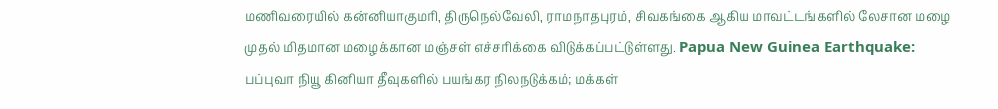மணிவரையில் கன்னியாகுமரி, திருநெல்வேலி, ராமநாதபுரம், சிவகங்கை ஆகிய மாவட்டங்களில் லேசான மழை முதல் மிதமான மழைக்கான மஞ்சள் எச்சரிக்கை விடுக்கப்பட்டுள்ளது. Papua New Guinea Earthquake: பப்புவா நியூ கினியா தீவுகளில் பயங்கர நிலநடுக்கம்; மக்கள்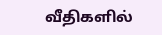வீதிகளில்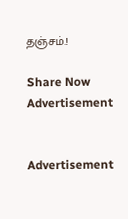தஞ்சம்.!

Share Now
Advertisement


Advertisement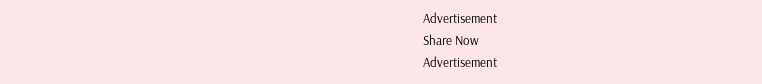Advertisement
Share Now
Advertisement